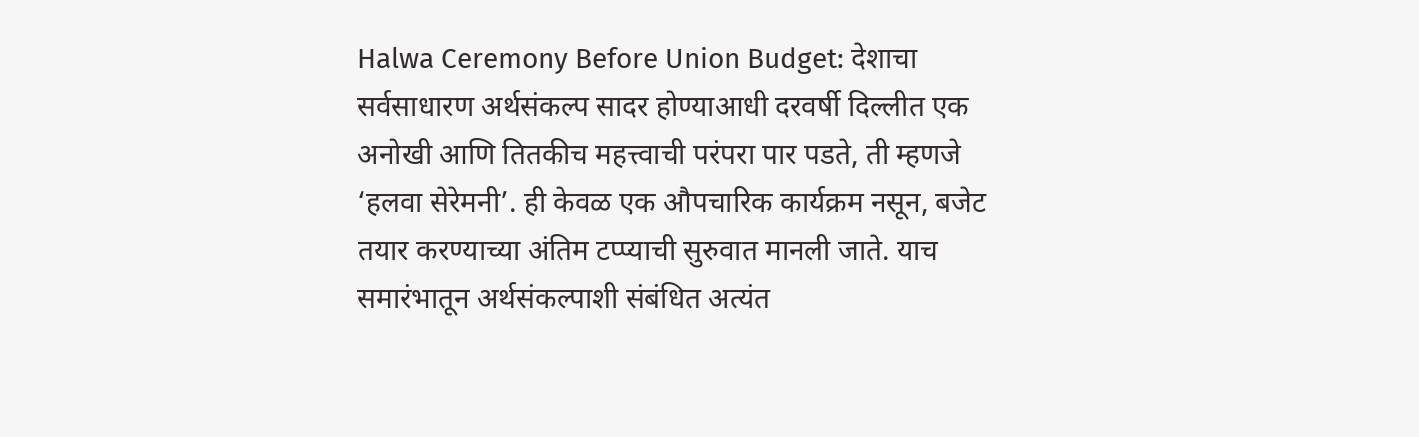Halwa Ceremony Before Union Budget: देशाचा सर्वसाधारण अर्थसंकल्प सादर होण्याआधी दरवर्षी दिल्लीत एक अनोखी आणि तितकीच महत्त्वाची परंपरा पार पडते, ती म्हणजे ‘हलवा सेरेमनी’. ही केवळ एक औपचारिक कार्यक्रम नसून, बजेट तयार करण्याच्या अंतिम टप्प्याची सुरुवात मानली जाते. याच समारंभातून अर्थसंकल्पाशी संबंधित अत्यंत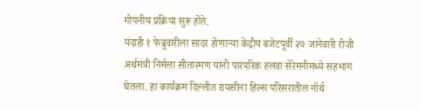गोपनीय प्रक्रिया सुरू होते.
यंदाही १ फेब्रुवारीला सादर होणाऱ्या केंद्रीय बजेटपूर्वी २७ जानेवारी रोजी अर्थमंत्री निर्मला सीतारमण यांनी पारंपरिक हलवा सेरेमनीमध्ये सहभाग घेतला. हा कार्यक्रम दिल्लीत रायसीना हिल्स परिसरातील नॉर्थ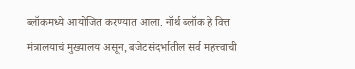ब्लॉकमध्ये आयोजित करण्यात आला. नॉर्थ ब्लॉक हे वित्त मंत्रालयाचं मुख्यालय असून, बजेटसंदर्भातील सर्व महत्त्वाची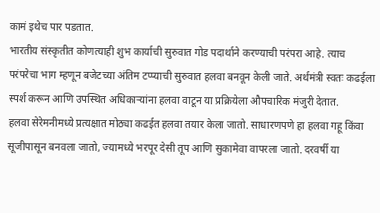कामं इथेच पार पडतात.
भारतीय संस्कृतीत कोणत्याही शुभ कार्याची सुरुवात गोड पदार्थाने करण्याची परंपरा आहे. त्याच परंपरेचा भाग म्हणून बजेटच्या अंतिम टप्प्याची सुरुवात हलवा बनवून केली जाते. अर्थमंत्री स्वतः कढईला स्पर्श करून आणि उपस्थित अधिकाऱ्यांना हलवा वाटून या प्रक्रियेला औपचारिक मंजुरी देतात.
हलवा सेरेमनीमध्ये प्रत्यक्षात मोठ्या कढईत हलवा तयार केला जातो. साधारणपणे हा हलवा गहू किंवा सूजीपासून बनवला जातो, ज्यामध्ये भरपूर देसी तूप आणि सुकामेवा वापरला जातो. दरवर्षी या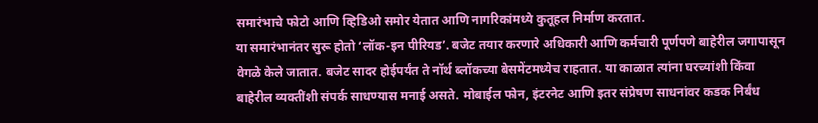समारंभाचे फोटो आणि व्हिडिओ समोर येतात आणि नागरिकांमध्ये कुतूहल निर्माण करतात.
या समारंभानंतर सुरू होतो ‘लॉक-इन पीरियड’. बजेट तयार करणारे अधिकारी आणि कर्मचारी पूर्णपणे बाहेरील जगापासून वेगळे केले जातात. बजेट सादर होईपर्यंत ते नॉर्थ ब्लॉकच्या बेसमेंटमध्येच राहतात. या काळात त्यांना घरच्यांशी किंवा बाहेरील व्यक्तींशी संपर्क साधण्यास मनाई असते. मोबाईल फोन, इंटरनेट आणि इतर संप्रेषण साधनांवर कडक निर्बंध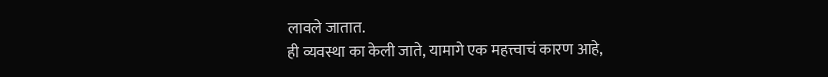लावले जातात.
ही व्यवस्था का केली जाते, यामागे एक महत्त्वाचं कारण आहे,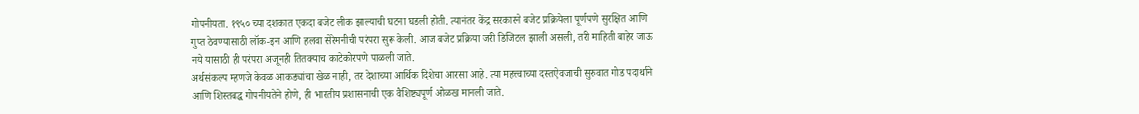गोपनीयता. १९५० च्या दशकात एकदा बजेट लीक झाल्याची घटना घडली होती. त्यानंतर केंद्र सरकारने बजेट प्रक्रियेला पूर्णपणे सुरक्षित आणि गुप्त ठेवण्यासाठी लॉक-इन आणि हलवा सेरेमनीची परंपरा सुरू केली. आज बजेट प्रक्रिया जरी डिजिटल झाली असली, तरी माहिती बाहेर जाऊ नये यासाठी ही परंपरा अजूनही तितक्याच काटेकोरपणे पाळली जाते.
अर्थसंकल्प म्हणजे केवळ आकड्यांचा खेळ नाही, तर देशाच्या आर्थिक दिशेचा आरसा आहे. त्या महत्त्वाच्या दस्तऐवजाची सुरुवात गोड पदार्थाने आणि शिस्तबद्ध गोपनीयतेने होणे, ही भारतीय प्रशासनाची एक वैशिष्ट्यपूर्ण ओळख मानली जाते.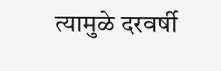त्यामुळे दरवर्षी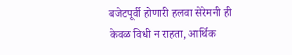बजेटपूर्वी होणारी हलवा सेरेमनी ही केवळ विधी न राहता, आर्थिक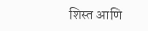शिस्त आणि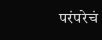परंपरेचं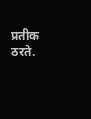प्रतीक ठरते.